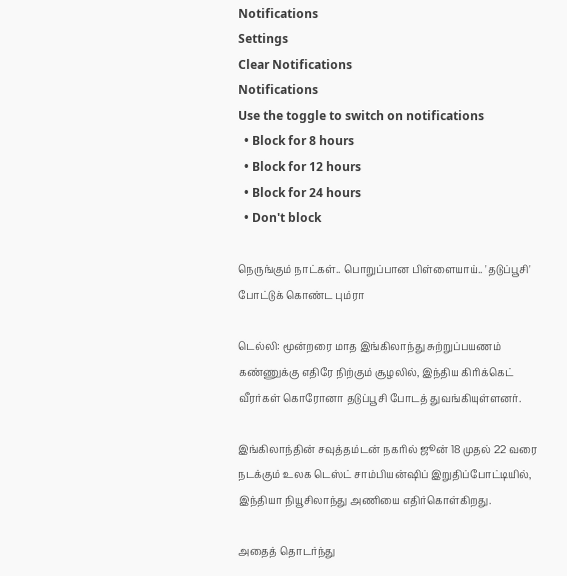Notifications
Settings
Clear Notifications
Notifications
Use the toggle to switch on notifications
  • Block for 8 hours
  • Block for 12 hours
  • Block for 24 hours
  • Don't block

நெருங்கும் நாட்கள்.. பொறுப்பான பிள்ளையாய்.. 'தடுப்பூசி' போட்டுக் கொண்ட பும்ரா

டெல்லி: மூன்றரை மாத இங்கிலாந்து சுற்றுப்பயணம் கண்ணுக்கு எதிரே நிற்கும் சூழலில், இந்திய கிரிக்கெட் வீரர்கள் கொரோனா தடுப்பூசி போடத் துவங்கியுள்ளனர்.

இங்கிலாந்தின் சவுத்தம்டன் நகரில் ஜூன் 18 முதல் 22 வரை நடக்கும் உலக டெஸ்ட் சாம்பியன்ஷிப் இறுதிப்போட்டியில், இந்தியா நியூசிலாந்து அணியை எதிர்கொள்கிறது.

அதைத் தொடர்ந்து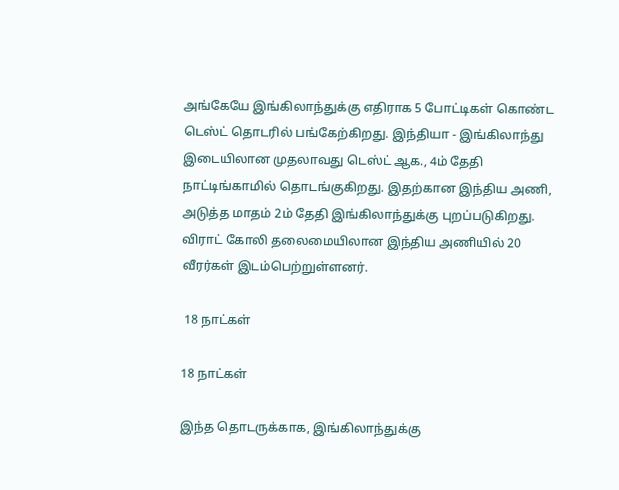அங்கேயே இங்கிலாந்துக்கு எதிராக 5 போட்டிகள் கொண்ட டெஸ்ட் தொடரில் பங்கேற்கிறது. இந்தியா - இங்கிலாந்து இடையிலான முதலாவது டெஸ்ட் ஆக., 4ம் தேதி நாட்டிங்காமில் தொடங்குகிறது. இதற்கான இந்திய அணி, அடுத்த மாதம் 2ம் தேதி இங்கிலாந்துக்கு புறப்படுகிறது. விராட் கோலி தலைமையிலான இந்திய அணியில் 20 வீரர்கள் இடம்பெற்றுள்ளனர்.

 18 நாட்கள்

18 நாட்கள்

இந்த தொடருக்காக, இங்கிலாந்துக்கு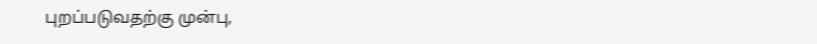புறப்படுவதற்கு முன்பு,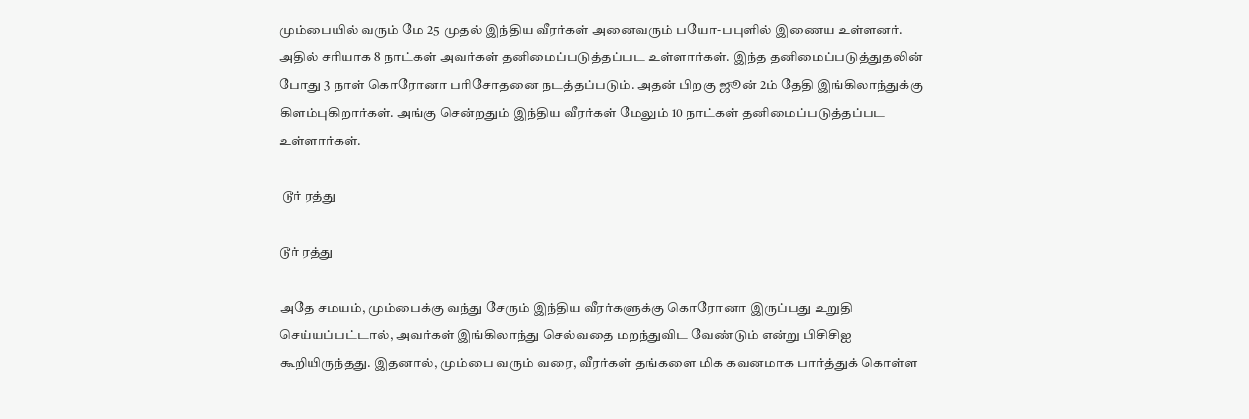மும்பையில் வரும் மே 25 முதல் இந்திய வீரர்கள் அனைவரும் பயோ-பபுளில் இணைய உள்ளனர். அதில் சரியாக 8 நாட்கள் அவர்கள் தனிமைப்படுத்தப்பட உள்ளார்கள். இந்த தனிமைப்படுத்துதலின் போது 3 நாள் கொரோனா பரிசோதனை நடத்தப்படும். அதன் பிறகு ஜூன் 2ம் தேதி இங்கிலாந்துக்கு கிளம்புகிறார்கள். அங்கு சென்றதும் இந்திய வீரர்கள் மேலும் 10 நாட்கள் தனிமைப்படுத்தப்பட உள்ளார்கள்.

 டூர் ரத்து

டூர் ரத்து

அதே சமயம், மும்பைக்கு வந்து சேரும் இந்திய வீரர்களுக்கு கொரோனா இருப்பது உறுதி செய்யப்பட்டால், அவர்கள் இங்கிலாந்து செல்வதை மறந்துவிட வேண்டும் என்று பிசிசிஐ கூறியிருந்தது. இதனால், மும்பை வரும் வரை, வீரர்கள் தங்களை மிக கவனமாக பார்த்துக் கொள்ள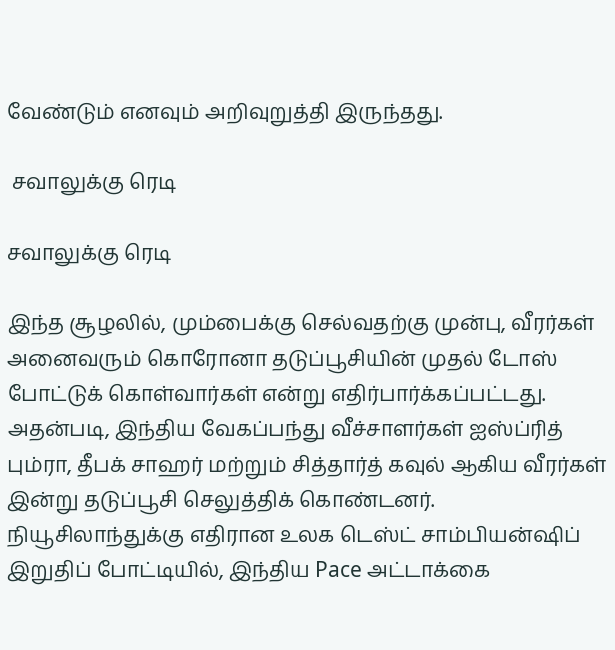வேண்டும் எனவும் அறிவுறுத்தி இருந்தது.

 சவாலுக்கு ரெடி

சவாலுக்கு ரெடி

இந்த சூழலில், மும்பைக்கு செல்வதற்கு முன்பு, வீரர்கள் அனைவரும் கொரோனா தடுப்பூசியின் முதல் டோஸ் போட்டுக் கொள்வார்கள் என்று எதிர்பார்க்கப்பட்டது. அதன்படி, இந்திய வேகப்பந்து வீச்சாளர்கள் ஐஸ்ப்ரித் பும்ரா, தீபக் சாஹர் மற்றும் சித்தார்த் கவுல் ஆகிய வீரர்கள் இன்று தடுப்பூசி செலுத்திக் கொண்டனர். நியூசிலாந்துக்கு எதிரான உலக டெஸ்ட் சாம்பியன்ஷிப் இறுதிப் போட்டியில், இந்திய Pace அட்டாக்கை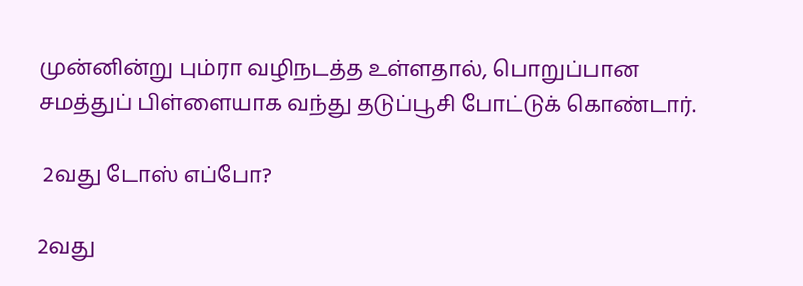முன்னின்று பும்ரா வழிநடத்த உள்ளதால், பொறுப்பான சமத்துப் பிள்ளையாக வந்து தடுப்பூசி போட்டுக் கொண்டார்.

 2வது டோஸ் எப்போ?

2வது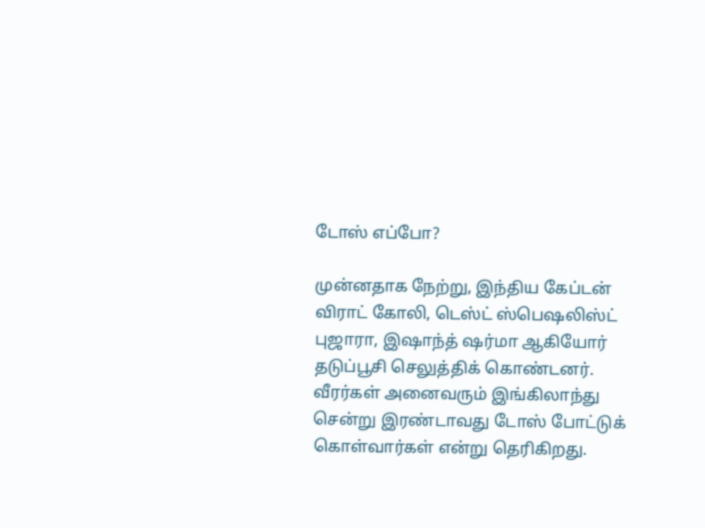டோஸ் எப்போ?

முன்னதாக நேற்று, இந்திய கேப்டன் விராட் கோலி, டெஸ்ட் ஸ்பெஷலிஸ்ட் புஜாரா, இஷாந்த் ஷர்மா ஆகியோர் தடுப்பூசி செலுத்திக் கொண்டனர். வீரர்கள் அனைவரும் இங்கிலாந்து சென்று இரண்டாவது டோஸ் போட்டுக் கொள்வார்கள் என்று தெரிகிறது.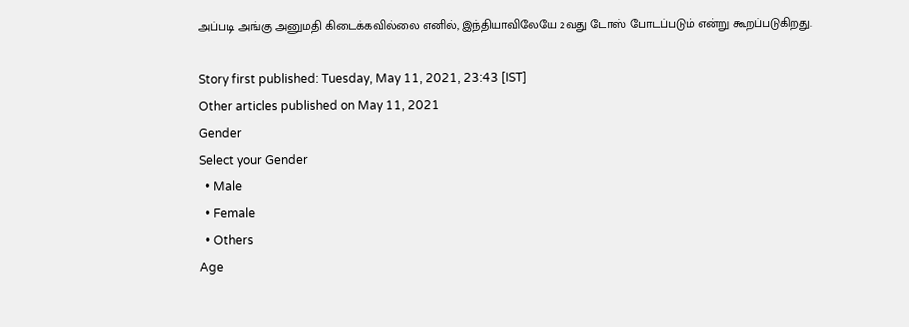அப்படி அங்கு அனுமதி கிடைக்கவில்லை எனில், இந்தியாவிலேயே 2வது டோஸ் போடப்படும் என்று கூறப்படுகிறது.

Story first published: Tuesday, May 11, 2021, 23:43 [IST]
Other articles published on May 11, 2021
Gender
Select your Gender
  • Male
  • Female
  • Others
Age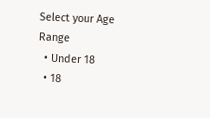Select your Age Range
  • Under 18
  • 18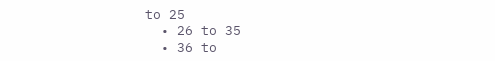to 25
  • 26 to 35
  • 36 to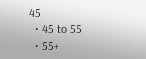45
  • 45 to 55
  • 55+